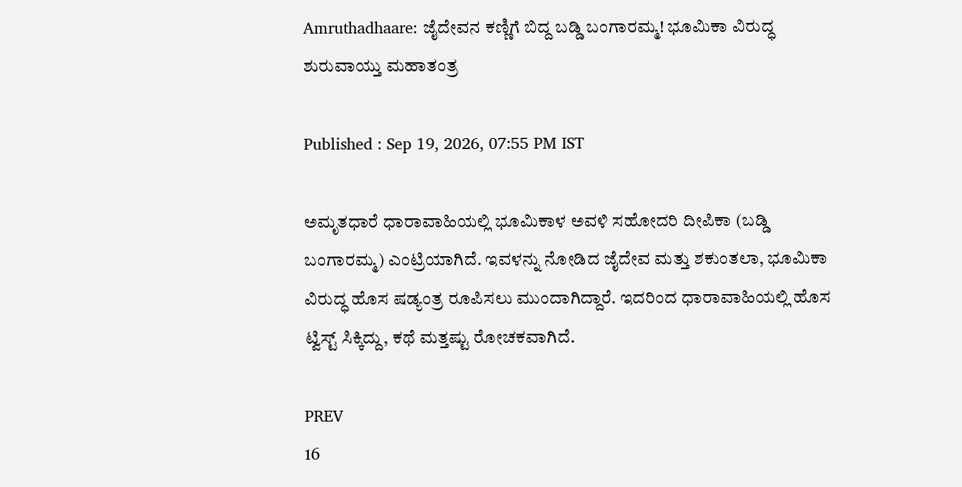Amruthadhaare: ಜೈದೇವನ ಕಣ್ಣಿಗೆ ಬಿದ್ದ ಬಡ್ಡಿ ಬಂಗಾರಮ್ಮ! ಭೂಮಿಕಾ ವಿರುದ್ಧ ಶುರುವಾಯ್ತು ಮಹಾತಂತ್ರ

Published : Sep 19, 2026, 07:55 PM IST

ಅಮೃತಧಾರೆ ಧಾರಾವಾಹಿಯಲ್ಲಿ ಭೂಮಿಕಾಳ ಅವಳಿ ಸಹೋದರಿ ದೀಪಿಕಾ (ಬಡ್ಡಿ ಬಂಗಾರಮ್ಮ) ಎಂಟ್ರಿಯಾಗಿದೆ. ಇವಳನ್ನು ನೋಡಿದ ಜೈದೇವ ಮತ್ತು ಶಕುಂತಲಾ, ಭೂಮಿಕಾ ವಿರುದ್ಧ ಹೊಸ ಷಡ್ಯಂತ್ರ ರೂಪಿಸಲು ಮುಂದಾಗಿದ್ದಾರೆ. ಇದರಿಂದ ಧಾರಾವಾಹಿಯಲ್ಲಿ ಹೊಸ ಟ್ವಿಸ್ಟ್ ಸಿಕ್ಕಿದ್ದು, ಕಥೆ ಮತ್ತಷ್ಟು ರೋಚಕವಾಗಿದೆ.

PREV
16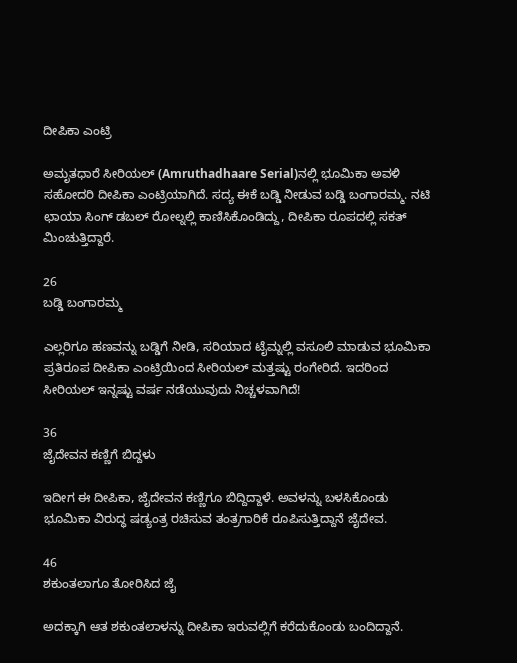ದೀಪಿಕಾ ಎಂಟ್ರಿ

ಅಮೃತಧಾರೆ ಸೀರಿಯಲ್ (Amruthadhaare Serial)ನಲ್ಲಿ ಭೂಮಿಕಾ ಅವಳಿ ಸಹೋದರಿ ದೀಪಿಕಾ ಎಂಟ್ರಿಯಾಗಿದೆ. ಸದ್ಯ ಈಕೆ ಬಡ್ಡಿ ನೀಡುವ ಬಡ್ಡಿ ಬಂಗಾರಮ್ಮ. ನಟಿ ಛಾಯಾ ಸಿಂಗ್ ಡಬಲ್ ರೋಲ್ನಲ್ಲಿ ಕಾಣಿಸಿಕೊಂಡಿದ್ದು, ದೀಪಿಕಾ ರೂಪದಲ್ಲಿ ಸಕತ್ ಮಿಂಚುತ್ತಿದ್ದಾರೆ.

26
ಬಡ್ಡಿ ಬಂಗಾರಮ್ಮ

ಎಲ್ಲರಿಗೂ ಹಣವನ್ನು ಬಡ್ಡಿಗೆ ನೀಡಿ, ಸರಿಯಾದ ಟೈಮ್ನಲ್ಲಿ ವಸೂಲಿ ಮಾಡುವ ಭೂಮಿಕಾ ಪ್ರತಿರೂಪ ದೀಪಿಕಾ ಎಂಟ್ರಿಯಿಂದ ಸೀರಿಯಲ್ ಮತ್ತಷ್ಟು ರಂಗೇರಿದೆ. ಇದರಿಂದ ಸೀರಿಯಲ್ ಇನ್ನಷ್ಟು ವರ್ಷ ನಡೆಯುವುದು ನಿಚ್ಚಳವಾಗಿದೆ!

36
ಜೈದೇವನ ಕಣ್ಣಿಗೆ ಬಿದ್ದಳು

ಇದೀಗ ಈ ದೀಪಿಕಾ, ಜೈದೇವನ ಕಣ್ಣಿಗೂ ಬಿದ್ದಿದ್ದಾಳೆ. ಅವಳನ್ನು ಬಳಸಿಕೊಂಡು ಭೂಮಿಕಾ ವಿರುದ್ಧ ಷಡ್ಯಂತ್ರ ರಚಿಸುವ ತಂತ್ರಗಾರಿಕೆ ರೂಪಿಸುತ್ತಿದ್ದಾನೆ ಜೈದೇವ.

46
ಶಕುಂತಲಾಗೂ ತೋರಿಸಿದ ಜೈ

ಅದಕ್ಕಾಗಿ ಆತ ಶಕುಂತಲಾಳನ್ನು ದೀಪಿಕಾ ಇರುವಲ್ಲಿಗೆ ಕರೆದುಕೊಂಡು ಬಂದಿದ್ದಾನೆ.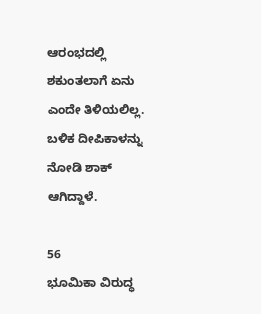ಆರಂಭದಲ್ಲಿ ಶಕುಂತಲಾಗೆ ಏನು ಎಂದೇ ತಿಳಿಯಲಿಲ್ಲ. ಬಳಿಕ ದೀಪಿಕಾಳನ್ನು ನೋಡಿ ಶಾಕ್ ಆಗಿದ್ದಾಳೆ.

56
ಭೂಮಿಕಾ ವಿರುದ್ಧ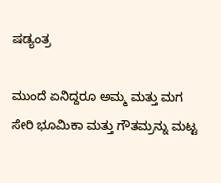ಷಡ್ಯಂತ್ರ

ಮುಂದೆ ಏನಿದ್ದರೂ ಅಮ್ಮ ಮತ್ತು ಮಗ ಸೇರಿ ಭೂಮಿಕಾ ಮತ್ತು ಗೌತಮ್ರನ್ನು ಮಟ್ಟ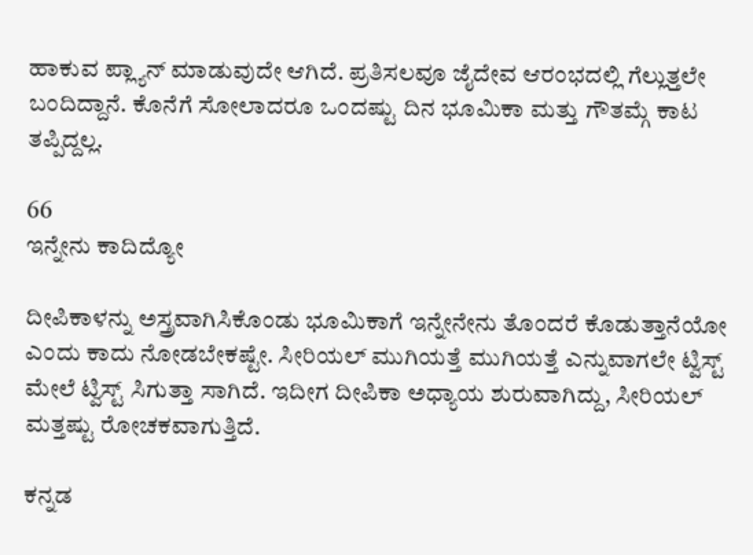ಹಾಕುವ ಪ್ಲ್ಯಾನ್ ಮಾಡುವುದೇ ಆಗಿದೆ. ಪ್ರತಿಸಲವೂ ಜೈದೇವ ಆರಂಭದಲ್ಲಿ ಗೆಲ್ಲುತ್ತಲೇ ಬಂದಿದ್ದಾನೆ. ಕೊನೆಗೆ ಸೋಲಾದರೂ ಒಂದಷ್ಟು ದಿನ ಭೂಮಿಕಾ ಮತ್ತು ಗೌತಮ್ಗೆ ಕಾಟ ತಪ್ಪಿದ್ದಲ್ಲ.

66
ಇನ್ನೇನು ಕಾದಿದ್ಯೋ

ದೀಪಿಕಾಳನ್ನು ಅಸ್ತ್ರವಾಗಿಸಿಕೊಂಡು ಭೂಮಿಕಾಗೆ ಇನ್ನೇನೇನು ತೊಂದರೆ ಕೊಡುತ್ತಾನೆಯೋ ಎಂದು ಕಾದು ನೋಡಬೇಕಷ್ಟೇ. ಸೀರಿಯಲ್ ಮುಗಿಯತ್ತೆ ಮುಗಿಯತ್ತೆ ಎನ್ನುವಾಗಲೇ ಟ್ವಿಸ್ಟ್ ಮೇಲೆ ಟ್ವಿಸ್ಟ್ ಸಿಗುತ್ತಾ ಸಾಗಿದೆ. ಇದೀಗ ದೀಪಿಕಾ ಅಧ್ಯಾಯ ಶುರುವಾಗಿದ್ದು, ಸೀರಿಯಲ್ ಮತ್ತಷ್ಟು ರೋಚಕವಾಗುತ್ತಿದೆ.

ಕನ್ನಡ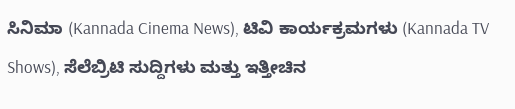ಸಿನಿಮಾ (Kannada Cinema News), ಟಿವಿ ಕಾರ್ಯಕ್ರಮಗಳು (Kannada TV Shows), ಸೆಲೆಬ್ರಿಟಿ ಸುದ್ದಿಗಳು ಮತ್ತು ಇತ್ತೀಚಿನ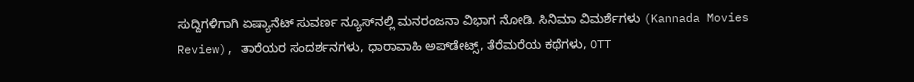ಸುದ್ದಿಗಳಿಗಾಗಿ ಏಷ್ಯಾನೆಟ್ ಸುವರ್ಣ ನ್ಯೂಸ್‌ನಲ್ಲಿ ಮನರಂಜನಾ ವಿಭಾಗ ನೋಡಿ. ಸಿನಿಮಾ ವಿಮರ್ಶೆಗಳು (Kannada Movies Review), ತಾರೆಯರ ಸಂದರ್ಶನಗಳು, ಧಾರಾವಾಹಿ ಅಪ್‌ಡೇಟ್ಸ್‌, ತೆರೆಮರೆಯ ಕಥೆಗಳು, OTT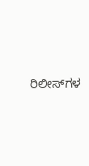ರಿಲೀಸ್‌ಗಳ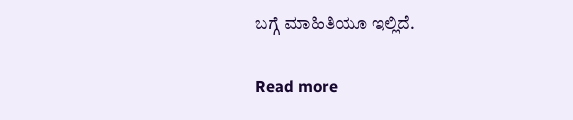ಬಗ್ಗೆ ಮಾಹಿತಿಯೂ ಇಲ್ಲಿದೆ.

Read more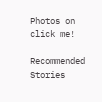Photos on
click me!

Recommended Stories